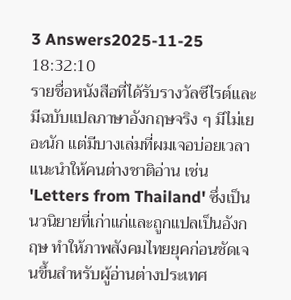3 Answers2025-11-25 18:32:10
รายชื่อหนังสือที่ได้รับรางวัลซีไรต์และมีฉบับแปลภาษาอังกฤษจริง ๆ มีไม่เยอะนัก แต่มีบางเล่มที่ผมเจอบ่อยเวลาแนะนำให้คนต่างชาติอ่าน เช่น 'Letters from Thailand' ซึ่งเป็นนวนิยายที่เก่าแก่และถูกแปลเป็นอังกฤษ ทำให้ภาพสังคมไทยยุคก่อนชัดเจนขึ้นสำหรับผู้อ่านต่างประเทศ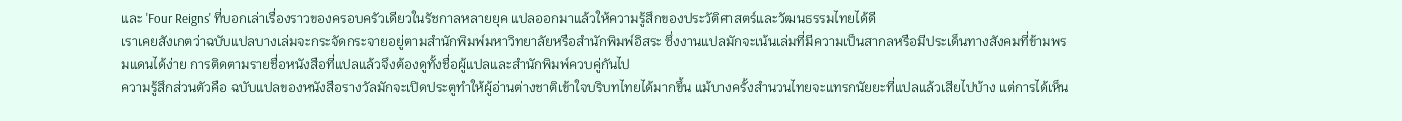และ 'Four Reigns' ที่บอกเล่าเรื่องราวของครอบครัวเดียวในรัชกาลหลายยุค แปลออกมาแล้วให้ความรู้สึกของประวัติศาสตร์และวัฒนธรรมไทยได้ดี
เราเคยสังเกตว่าฉบับแปลบางเล่มจะกระจัดกระจายอยู่ตามสำนักพิมพ์มหาวิทยาลัยหรือสำนักพิมพ์อิสระ ซึ่งงานแปลมักจะเน้นเล่มที่มีความเป็นสากลหรือมีประเด็นทางสังคมที่ข้ามพรมแดนได้ง่าย การติดตามรายชื่อหนังสือที่แปลแล้วจึงต้องดูทั้งชื่อผู้แปลและสำนักพิมพ์ควบคู่กันไป
ความรู้สึกส่วนตัวคือ ฉบับแปลของหนังสือรางวัลมักจะเปิดประตูทำให้ผู้อ่านต่างชาติเข้าใจบริบทไทยได้มากขึ้น แม้บางครั้งสำนวนไทยจะแทรกนัยยะที่แปลแล้วเสียไปบ้าง แต่การได้เห็น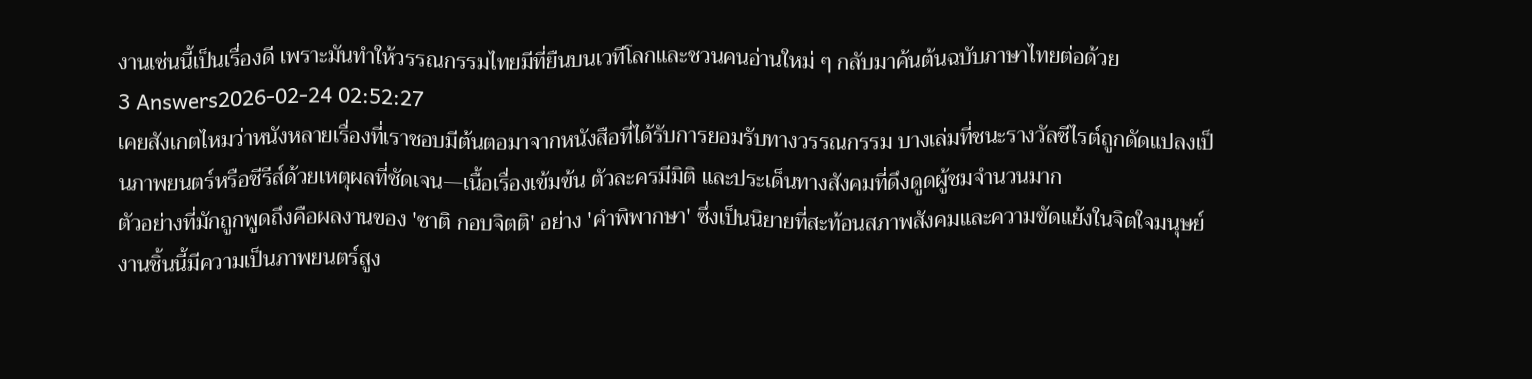งานเช่นนี้เป็นเรื่องดี เพราะมันทำให้วรรณกรรมไทยมีที่ยืนบนเวทีโลกและชวนคนอ่านใหม่ ๆ กลับมาค้นต้นฉบับภาษาไทยต่อด้วย
3 Answers2026-02-24 02:52:27
เคยสังเกตไหมว่าหนังหลายเรื่องที่เราชอบมีต้นตอมาจากหนังสือที่ได้รับการยอมรับทางวรรณกรรม บางเล่มที่ชนะรางวัลซีไรต์ถูกดัดแปลงเป็นภาพยนตร์หรือซีรีส์ด้วยเหตุผลที่ชัดเจน—เนื้อเรื่องเข้มข้น ตัวละครมีมิติ และประเด็นทางสังคมที่ดึงดูดผู้ชมจำนวนมาก
ตัวอย่างที่มักถูกพูดถึงคือผลงานของ 'ชาติ กอบจิตติ' อย่าง 'คำพิพากษา' ซึ่งเป็นนิยายที่สะท้อนสภาพสังคมและความขัดแย้งในจิตใจมนุษย์ งานชิ้นนี้มีความเป็นภาพยนตร์สูง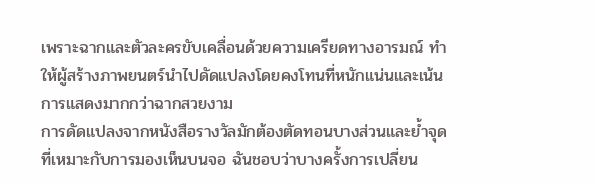เพราะฉากและตัวละครขับเคลื่อนด้วยความเครียดทางอารมณ์ ทำให้ผู้สร้างภาพยนตร์นำไปดัดแปลงโดยคงโทนที่หนักแน่นและเน้นการแสดงมากกว่าฉากสวยงาม
การดัดแปลงจากหนังสือรางวัลมักต้องตัดทอนบางส่วนและย้ำจุดที่เหมาะกับการมองเห็นบนจอ ฉันชอบว่าบางครั้งการเปลี่ยน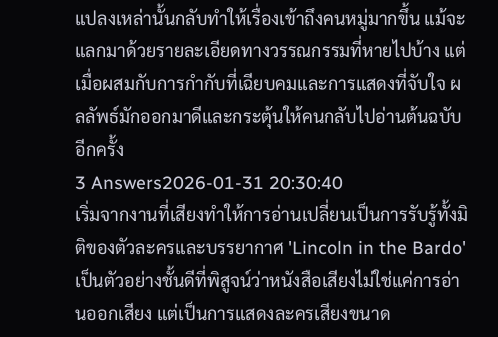แปลงเหล่านั้นกลับทำให้เรื่องเข้าถึงคนหมู่มากขึ้น แม้จะแลกมาด้วยรายละเอียดทางวรรณกรรมที่หายไปบ้าง แต่เมื่อผสมกับการกำกับที่เฉียบคมและการแสดงที่จับใจ ผลลัพธ์มักออกมาดีและกระตุ้นให้คนกลับไปอ่านต้นฉบับอีกครั้ง
3 Answers2026-01-31 20:30:40
เริ่มจากงานที่เสียงทำให้การอ่านเปลี่ยนเป็นการรับรู้ทั้งมิติของตัวละครและบรรยากาศ 'Lincoln in the Bardo' เป็นตัวอย่างชั้นดีที่พิสูจน์ว่าหนังสือเสียงไม่ใช่แค่การอ่านออกเสียง แต่เป็นการแสดงละครเสียงขนาด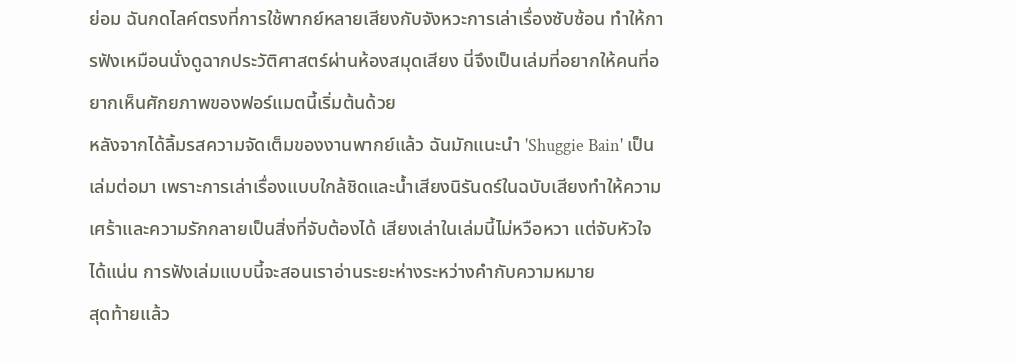ย่อม ฉันกดไลค์ตรงที่การใช้พากย์หลายเสียงกับจังหวะการเล่าเรื่องซับซ้อน ทำให้การฟังเหมือนนั่งดูฉากประวัติศาสตร์ผ่านห้องสมุดเสียง นี่จึงเป็นเล่มที่อยากให้คนที่อยากเห็นศักยภาพของฟอร์แมตนี้เริ่มต้นด้วย
หลังจากได้ลิ้มรสความจัดเต็มของงานพากย์แล้ว ฉันมักแนะนำ 'Shuggie Bain' เป็นเล่มต่อมา เพราะการเล่าเรื่องแบบใกล้ชิดและน้ำเสียงนิรันดร์ในฉบับเสียงทำให้ความเศร้าและความรักกลายเป็นสิ่งที่จับต้องได้ เสียงเล่าในเล่มนี้ไม่หวือหวา แต่จับหัวใจได้แน่น การฟังเล่มแบบนี้จะสอนเราอ่านระยะห่างระหว่างคำกับความหมาย
สุดท้ายแล้ว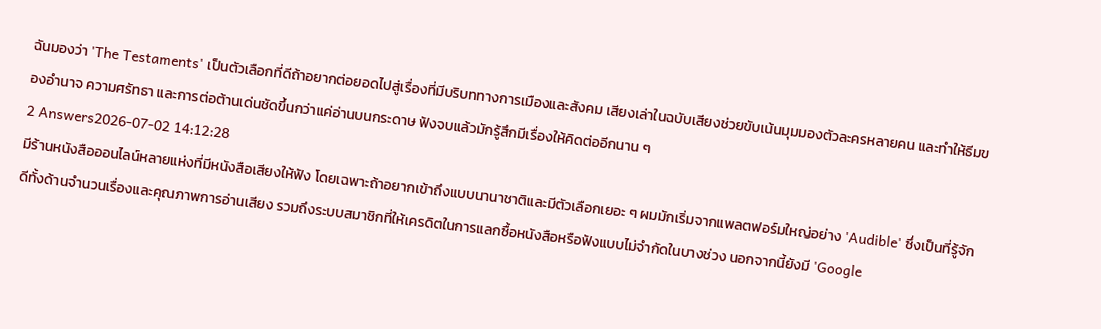ฉันมองว่า 'The Testaments' เป็นตัวเลือกที่ดีถ้าอยากต่อยอดไปสู่เรื่องที่มีบริบททางการเมืองและสังคม เสียงเล่าในฉบับเสียงช่วยขับเน้นมุมมองตัวละครหลายคน และทำให้ธีมของอำนาจ ความศรัทธา และการต่อต้านเด่นชัดขึ้นกว่าแค่อ่านบนกระดาษ ฟังจบแล้วมักรู้สึกมีเรื่องให้คิดต่ออีกนาน ๆ
2 Answers2026-07-02 14:12:28
มีร้านหนังสือออนไลน์หลายแห่งที่มีหนังสือเสียงให้ฟัง โดยเฉพาะถ้าอยากเข้าถึงแบบนานาชาติและมีตัวเลือกเยอะ ๆ ผมมักเริ่มจากแพลตฟอร์มใหญ่อย่าง 'Audible' ซึ่งเป็นที่รู้จักดีทั้งด้านจำนวนเรื่องและคุณภาพการอ่านเสียง รวมถึงระบบสมาชิกที่ให้เครดิตในการแลกซื้อหนังสือหรือฟังแบบไม่จำกัดในบางช่วง นอกจากนี้ยังมี 'Google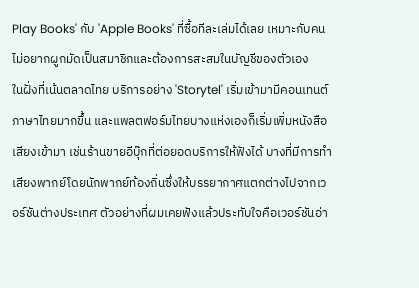Play Books' กับ 'Apple Books' ที่ซื้อทีละเล่มได้เลย เหมาะกับคนไม่อยากผูกมัดเป็นสมาชิกและต้องการสะสมในบัญชีของตัวเอง
ในฝั่งที่เน้นตลาดไทย บริการอย่าง 'Storytel' เริ่มเข้ามามีคอนเทนต์ภาษาไทยมากขึ้น และแพลตฟอร์มไทยบางแห่งเองก็เริ่มเพิ่มหนังสือเสียงเข้ามา เช่นร้านขายอีบุ๊กที่ต่อยอดบริการให้ฟังได้ บางที่มีการทำเสียงพากย์โดยนักพากย์ท้องถิ่นซึ่งให้บรรยากาศแตกต่างไปจากเวอร์ชันต่างประเทศ ตัวอย่างที่ผมเคยฟังแล้วประทับใจคือเวอร์ชันอ่า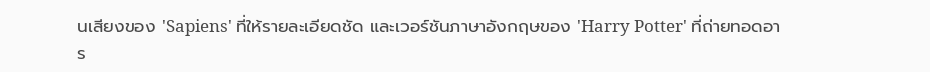นเสียงของ 'Sapiens' ที่ให้รายละเอียดชัด และเวอร์ชันภาษาอังกฤษของ 'Harry Potter' ที่ถ่ายทอดอาร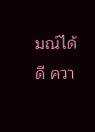มณ์ได้ดี ควา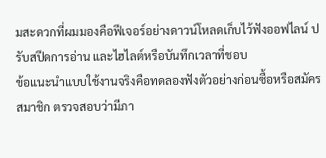มสะดวกที่ผมมองคือฟีเจอร์อย่างดาวน์โหลดเก็บไว้ฟังออฟไลน์ ปรับสปีดการอ่าน และไฮไลต์หรือบันทึกเวลาที่ชอบ
ข้อแนะนำแบบใช้งานจริงคือทดลองฟังตัวอย่างก่อนซื้อหรือสมัครสมาชิก ตรวจสอบว่ามีภา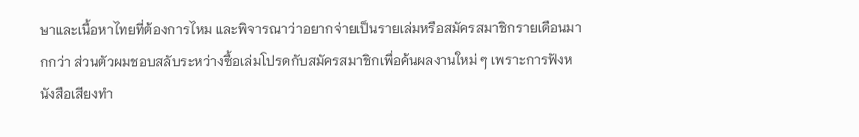ษาและเนื้อหาไทยที่ต้องการไหม และพิจารณาว่าอยากจ่ายเป็นรายเล่มหรือสมัครสมาชิกรายเดือนมากกว่า ส่วนตัวผมชอบสลับระหว่างซื้อเล่มโปรดกับสมัครสมาชิกเพื่อค้นผลงานใหม่ ๆ เพราะการฟังหนังสือเสียงทำ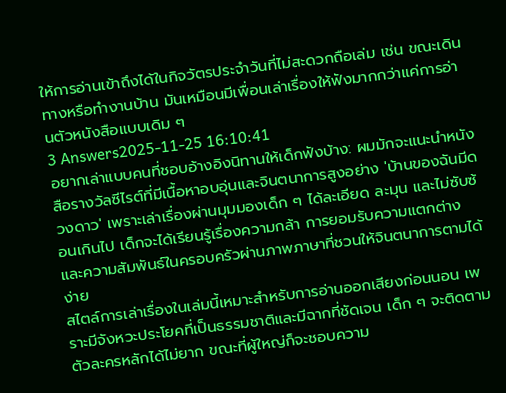ให้การอ่านเข้าถึงได้ในกิจวัตรประจำวันที่ไม่สะดวกถือเล่ม เช่น ขณะเดินทางหรือทำงานบ้าน มันเหมือนมีเพื่อนเล่าเรื่องให้ฟังมากกว่าแค่การอ่านตัวหนังสือแบบเดิม ๆ
3 Answers2025-11-25 16:10:41
อยากเล่าแบบคนที่ชอบอ้างอิงนิทานให้เด็กฟังบ้าง: ผมมักจะแนะนำหนังสือรางวัลซีไรต์ที่มีเนื้อหาอบอุ่นและจินตนาการสูงอย่าง 'บ้านของฉันมีดวงดาว' เพราะเล่าเรื่องผ่านมุมมองเด็ก ๆ ได้ละเอียด ละมุน และไม่ซับซ้อนเกินไป เด็กจะได้เรียนรู้เรื่องความกล้า การยอมรับความแตกต่าง และความสัมพันธ์ในครอบครัวผ่านภาพภาษาที่ชวนให้จินตนาการตามได้ง่าย
สไตล์การเล่าเรื่องในเล่มนี้เหมาะสำหรับการอ่านออกเสียงก่อนนอน เพราะมีจังหวะประโยคที่เป็นธรรมชาติและมีฉากที่ชัดเจน เด็ก ๆ จะติดตามตัวละครหลักได้ไม่ยาก ขณะที่ผู้ใหญ่ก็จะชอบความ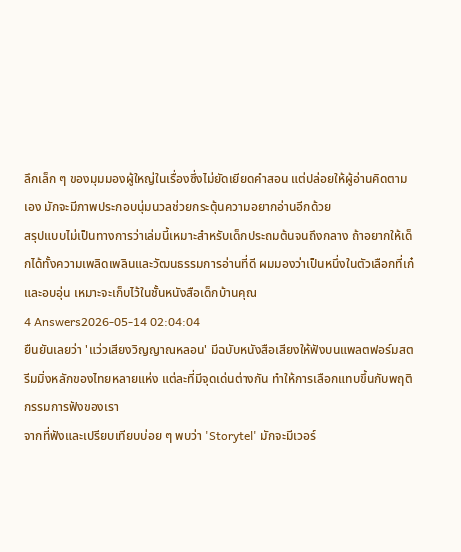ลึกเล็ก ๆ ของมุมมองผู้ใหญ่ในเรื่องซึ่งไม่ยัดเยียดคำสอน แต่ปล่อยให้ผู้อ่านคิดตามเอง มักจะมีภาพประกอบนุ่มนวลช่วยกระตุ้นความอยากอ่านอีกด้วย
สรุปแบบไม่เป็นทางการว่าเล่มนี้เหมาะสำหรับเด็กประถมต้นจนถึงกลาง ถ้าอยากให้เด็กได้ทั้งความเพลิดเพลินและวัฒนธรรมการอ่านที่ดี ผมมองว่าเป็นหนึ่งในตัวเลือกที่เก๋และอบอุ่น เหมาะจะเก็บไว้ในชั้นหนังสือเด็กบ้านคุณ
4 Answers2026-05-14 02:04:04
ยืนยันเลยว่า 'แว่วเสียงวิญญาณหลอน' มีฉบับหนังสือเสียงให้ฟังบนแพลตฟอร์มสตรีมมิ่งหลักของไทยหลายแห่ง แต่ละที่มีจุดเด่นต่างกัน ทำให้การเลือกแทบขึ้นกับพฤติกรรมการฟังของเรา
จากที่ฟังและเปรียบเทียบบ่อย ๆ พบว่า 'Storytel' มักจะมีเวอร์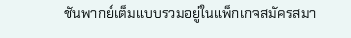ชันพากย์เต็มแบบรวมอยู่ในแพ็กเกจสมัครสมา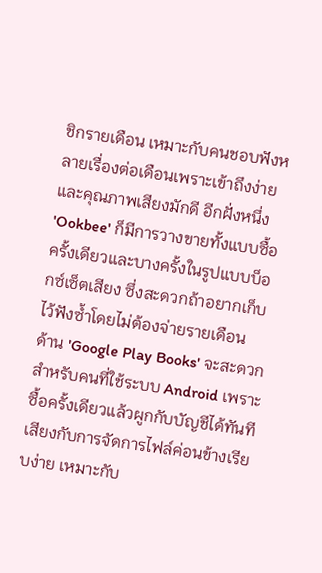ชิกรายเดือน เหมาะกับคนชอบฟังหลายเรื่องต่อเดือนเพราะเข้าถึงง่ายและคุณภาพเสียงมักดี อีกฝั่งหนึ่ง 'Ookbee' ก็มีการวางขายทั้งแบบซื้อครั้งเดียวและบางครั้งในรูปแบบบ็อกซ์เซ็ตเสียง ซึ่งสะดวกถ้าอยากเก็บไว้ฟังซ้ำโดยไม่ต้องจ่ายรายเดือน
ด้าน 'Google Play Books' จะสะดวกสำหรับคนที่ใช้ระบบ Android เพราะซื้อครั้งเดียวแล้วผูกกับบัญชีได้ทันที เสียงกับการจัดการไฟล์ค่อนข้างเรียบง่าย เหมาะกับ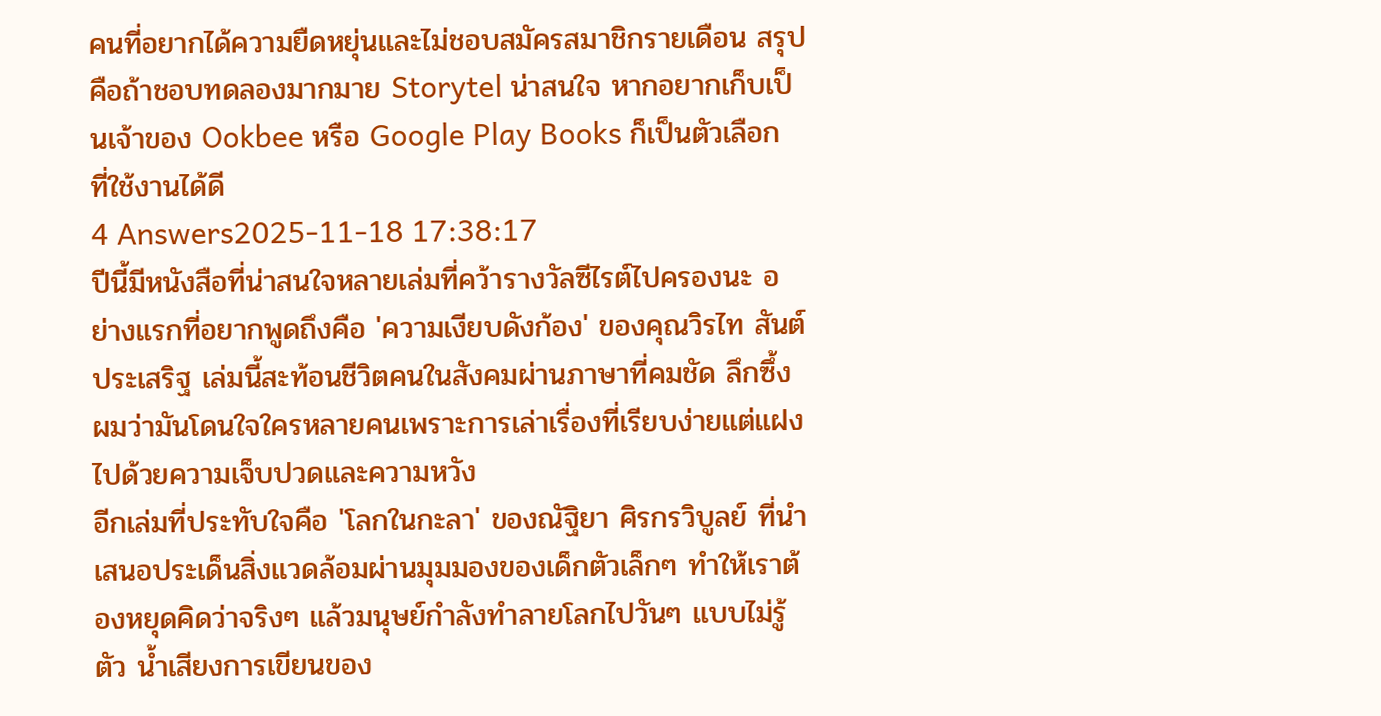คนที่อยากได้ความยืดหยุ่นและไม่ชอบสมัครสมาชิกรายเดือน สรุปคือถ้าชอบทดลองมากมาย Storytel น่าสนใจ หากอยากเก็บเป็นเจ้าของ Ookbee หรือ Google Play Books ก็เป็นตัวเลือกที่ใช้งานได้ดี
4 Answers2025-11-18 17:38:17
ปีนี้มีหนังสือที่น่าสนใจหลายเล่มที่คว้ารางวัลซีไรต์ไปครองนะ อย่างแรกที่อยากพูดถึงคือ 'ความเงียบดังก้อง' ของคุณวิรไท สันต์ประเสริฐ เล่มนี้สะท้อนชีวิตคนในสังคมผ่านภาษาที่คมชัด ลึกซึ้ง ผมว่ามันโดนใจใครหลายคนเพราะการเล่าเรื่องที่เรียบง่ายแต่แฝงไปด้วยความเจ็บปวดและความหวัง
อีกเล่มที่ประทับใจคือ 'โลกในกะลา' ของณัฐิยา ศิรกรวิบูลย์ ที่นำเสนอประเด็นสิ่งแวดล้อมผ่านมุมมองของเด็กตัวเล็กๆ ทำให้เราต้องหยุดคิดว่าจริงๆ แล้วมนุษย์กำลังทำลายโลกไปวันๆ แบบไม่รู้ตัว น้ำเสียงการเขียนของ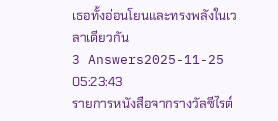เธอทั้งอ่อนโยนและทรงพลังในเวลาเดียวกัน
3 Answers2025-11-25 05:23:43
รายการหนังสือจากรางวัลซีไรต์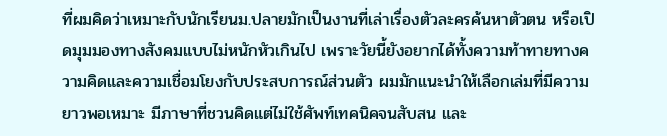ที่ผมคิดว่าเหมาะกับนักเรียนม.ปลายมักเป็นงานที่เล่าเรื่องตัวละครค้นหาตัวตน หรือเปิดมุมมองทางสังคมแบบไม่หนักหัวเกินไป เพราะวัยนี้ยังอยากได้ทั้งความท้าทายทางความคิดและความเชื่อมโยงกับประสบการณ์ส่วนตัว ผมมักแนะนำให้เลือกเล่มที่มีความยาวพอเหมาะ มีภาษาที่ชวนคิดแต่ไม่ใช้ศัพท์เทคนิคจนสับสน และ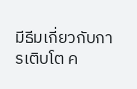มีธีมเกี่ยวกับการเติบโต ค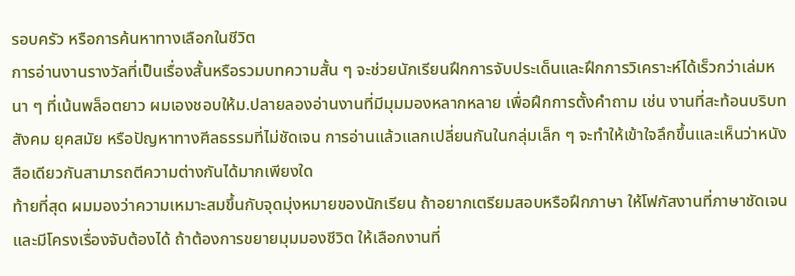รอบครัว หรือการค้นหาทางเลือกในชีวิต
การอ่านงานรางวัลที่เป็นเรื่องสั้นหรือรวมบทความสั้น ๆ จะช่วยนักเรียนฝึกการจับประเด็นและฝึกการวิเคราะห์ได้เร็วกว่าเล่มหนา ๆ ที่เน้นพล็อตยาว ผมเองชอบให้ม.ปลายลองอ่านงานที่มีมุมมองหลากหลาย เพื่อฝึกการตั้งคำถาม เช่น งานที่สะท้อนบริบทสังคม ยุคสมัย หรือปัญหาทางศีลธรรมที่ไม่ชัดเจน การอ่านแล้วแลกเปลี่ยนกันในกลุ่มเล็ก ๆ จะทำให้เข้าใจลึกขึ้นและเห็นว่าหนังสือเดียวกันสามารถตีความต่างกันได้มากเพียงใด
ท้ายที่สุด ผมมองว่าความเหมาะสมขึ้นกับจุดมุ่งหมายของนักเรียน ถ้าอยากเตรียมสอบหรือฝึกภาษา ให้โฟกัสงานที่ภาษาชัดเจนและมีโครงเรื่องจับต้องได้ ถ้าต้องการขยายมุมมองชีวิต ให้เลือกงานที่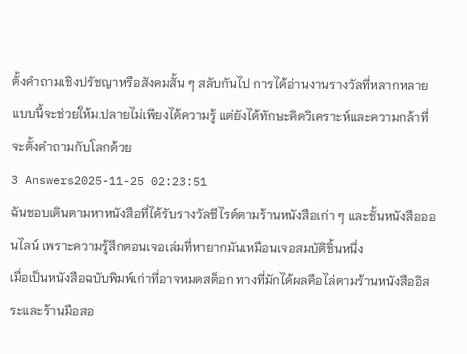ตั้งคำถามเชิงปรัชญาหรือสังคมสั้น ๆ สลับกันไป การได้อ่านงานรางวัลที่หลากหลายแบบนี้จะช่วยให้ม.ปลายไม่เพียงได้ความรู้ แต่ยังได้ทักษะคิดวิเคราะห์และความกล้าที่จะตั้งคำถามกับโลกด้วย
3 Answers2025-11-25 02:23:51
ฉันชอบเดินตามหาหนังสือที่ได้รับรางวัลซีไรต์ตามร้านหนังสือเก่า ๆ และชั้นหนังสือออนไลน์ เพราะความรู้สึกตอนเจอเล่มที่หายากมันเหมือนเจอสมบัติชิ้นหนึ่ง
เมื่อเป็นหนังสือฉบับพิมพ์เก่าที่อาจหมดสต็อก ทางที่มักได้ผลคือไล่ตามร้านหนังสืออิสระและร้านมือสอ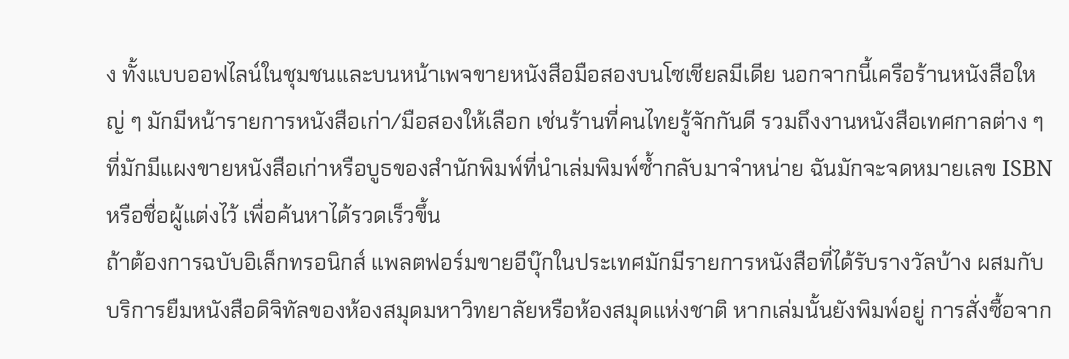ง ทั้งแบบออฟไลน์ในชุมชนและบนหน้าเพจขายหนังสือมือสองบนโซเชียลมีเดีย นอกจากนี้เครือร้านหนังสือใหญ่ ๆ มักมีหน้ารายการหนังสือเก่า/มือสองให้เลือก เช่นร้านที่คนไทยรู้จักกันดี รวมถึงงานหนังสือเทศกาลต่าง ๆ ที่มักมีแผงขายหนังสือเก่าหรือบูธของสำนักพิมพ์ที่นำเล่มพิมพ์ซ้ำกลับมาจำหน่าย ฉันมักจะจดหมายเลข ISBN หรือชื่อผู้แต่งไว้ เพื่อค้นหาได้รวดเร็วขึ้น
ถ้าต้องการฉบับอิเล็กทรอนิกส์ แพลตฟอร์มขายอีบุ๊กในประเทศมักมีรายการหนังสือที่ได้รับรางวัลบ้าง ผสมกับบริการยืมหนังสือดิจิทัลของห้องสมุดมหาวิทยาลัยหรือห้องสมุดแห่งชาติ หากเล่มนั้นยังพิมพ์อยู่ การสั่งซื้อจาก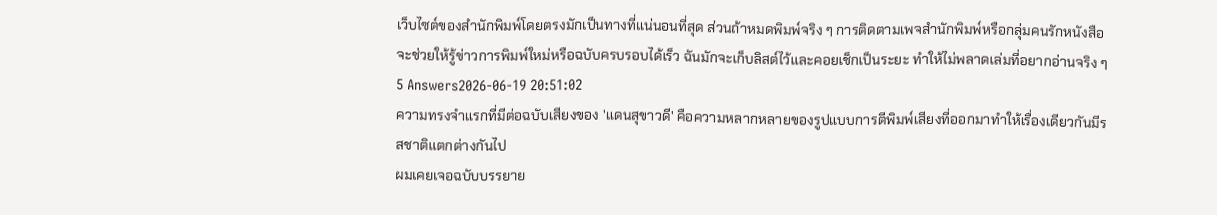เว็บไซต์ของสำนักพิมพ์โดยตรงมักเป็นทางที่แน่นอนที่สุด ส่วนถ้าหมดพิมพ์จริง ๆ การติดตามเพจสำนักพิมพ์หรือกลุ่มคนรักหนังสือจะช่วยให้รู้ข่าวการพิมพ์ใหม่หรือฉบับครบรอบได้เร็ว ฉันมักจะเก็บลิสต์ไว้และคอยเช็กเป็นระยะ ทำให้ไม่พลาดเล่มที่อยากอ่านจริง ๆ
5 Answers2026-06-19 20:51:02
ความทรงจำแรกที่มีต่อฉบับเสียงของ 'แดนสุขาวดี' คือความหลากหลายของรูปแบบการตีพิมพ์เสียงที่ออกมาทำให้เรื่องเดียวกันมีรสชาติแตกต่างกันไป
ผมเคยเจอฉบับบรรยาย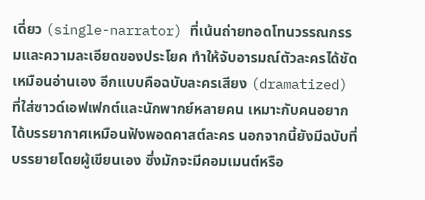เดี่ยว (single-narrator) ที่เน้นถ่ายทอดโทนวรรณกรรมและความละเอียดของประโยค ทำให้จับอารมณ์ตัวละครได้ชัดเหมือนอ่านเอง อีกแบบคือฉบับละครเสียง (dramatized) ที่ใส่ซาวด์เอฟเฟกต์และนักพากย์หลายคน เหมาะกับคนอยากได้บรรยากาศเหมือนฟังพอดคาสต์ละคร นอกจากนี้ยังมีฉบับที่บรรยายโดยผู้เขียนเอง ซึ่งมักจะมีคอมเมนต์หรือ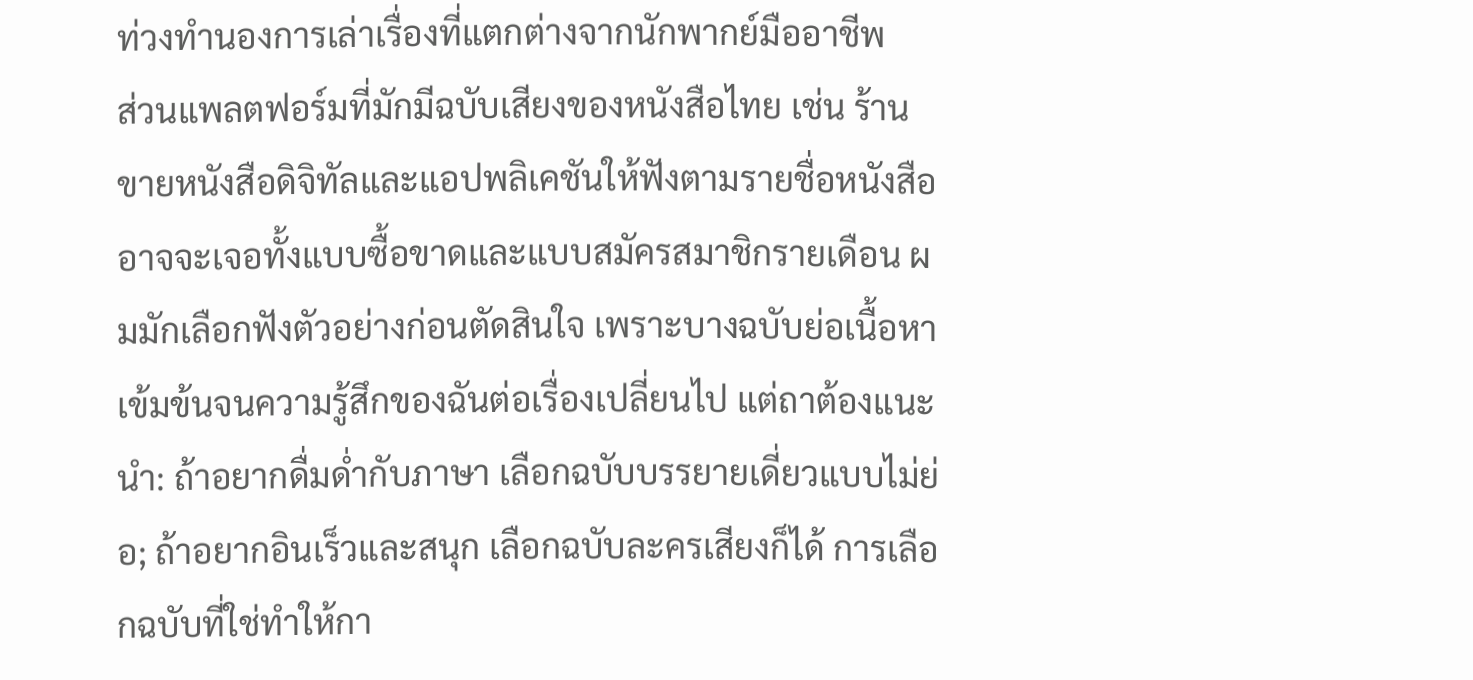ท่วงทำนองการเล่าเรื่องที่แตกต่างจากนักพากย์มืออาชีพ
ส่วนแพลตฟอร์มที่มักมีฉบับเสียงของหนังสือไทย เช่น ร้านขายหนังสือดิจิทัลและแอปพลิเคชันให้ฟังตามรายชื่อหนังสือ อาจจะเจอทั้งแบบซื้อขาดและแบบสมัครสมาชิกรายเดือน ผมมักเลือกฟังตัวอย่างก่อนตัดสินใจ เพราะบางฉบับย่อเนื้อหาเข้มข้นจนความรู้สึกของฉันต่อเรื่องเปลี่ยนไป แต่ถาต้องแนะนำ: ถ้าอยากดื่มด่ำกับภาษา เลือกฉบับบรรยายเดี่ยวแบบไม่ย่อ; ถ้าอยากอินเร็วและสนุก เลือกฉบับละครเสียงก็ได้ การเลือกฉบับที่ใช่ทำให้กา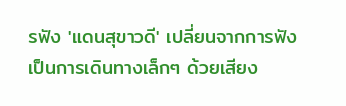รฟัง 'แดนสุขาวดี' เปลี่ยนจากการฟังเป็นการเดินทางเล็กๆ ด้วยเสียง